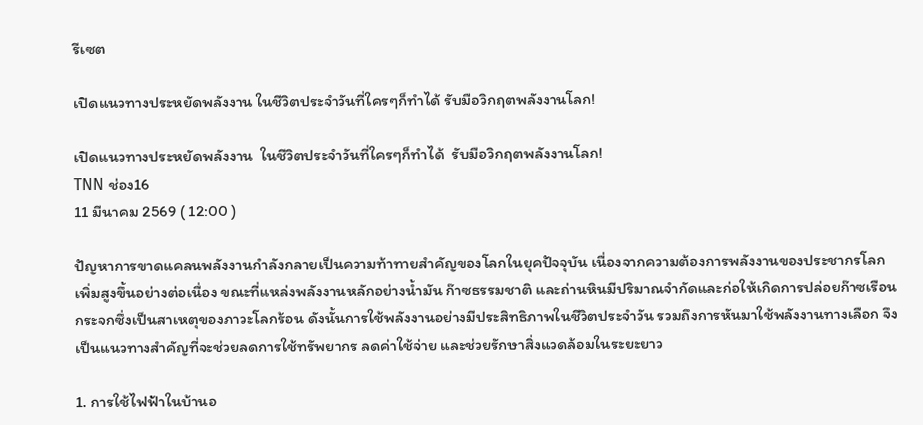รีเซต

เปิดแนวทางประหยัดพลังงาน ในชีวิตประจำวันที่ใครๆก็ทำได้ รับมือวิกฤตพลังงานโลก!

เปิดแนวทางประหยัดพลังงาน  ในชีวิตประจำวันที่ใครๆก็ทำได้  รับมือวิกฤตพลังงานโลก!
TNN ช่อง16
11 มีนาคม 2569 ( 12:00 )

ปัญหาการขาดแคลนพลังงานกำลังกลายเป็นความท้าทายสำคัญของโลกในยุคปัจจุบัน เนื่องจากความต้องการพลังงานของประชากรโลกเพิ่มสูงขึ้นอย่างต่อเนื่อง ขณะที่แหล่งพลังงานหลักอย่างน้ำมัน ก๊าซธรรมชาติ และถ่านหินมีปริมาณจำกัดและก่อให้เกิดการปล่อยก๊าซเรือนกระจกซึ่งเป็นสาเหตุของภาวะโลกร้อน ดังนั้นการใช้พลังงานอย่างมีประสิทธิภาพในชีวิตประจำวัน รวมถึงการหันมาใช้พลังงานทางเลือก จึงเป็นแนวทางสำคัญที่จะช่วยลดการใช้ทรัพยากร ลดค่าใช้จ่าย และช่วยรักษาสิ่งแวดล้อมในระยะยาว

1. การใช้ไฟฟ้าในบ้านอ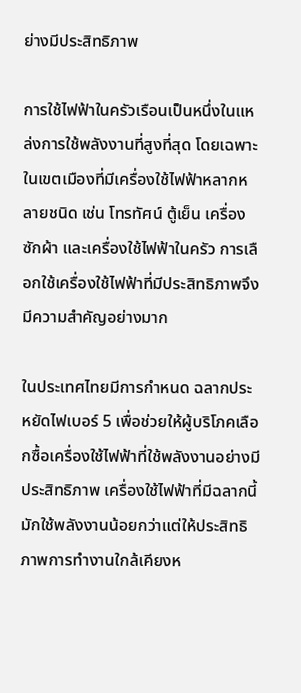ย่างมีประสิทธิภาพ

การใช้ไฟฟ้าในครัวเรือนเป็นหนึ่งในแหล่งการใช้พลังงานที่สูงที่สุด โดยเฉพาะในเขตเมืองที่มีเครื่องใช้ไฟฟ้าหลากหลายชนิด เช่น โทรทัศน์ ตู้เย็น เครื่องซักผ้า และเครื่องใช้ไฟฟ้าในครัว การเลือกใช้เครื่องใช้ไฟฟ้าที่มีประสิทธิภาพจึงมีความสำคัญอย่างมาก

ในประเทศไทยมีการกำหนด ฉลากประหยัดไฟเบอร์ 5 เพื่อช่วยให้ผู้บริโภคเลือกซื้อเครื่องใช้ไฟฟ้าที่ใช้พลังงานอย่างมีประสิทธิภาพ เครื่องใช้ไฟฟ้าที่มีฉลากนี้มักใช้พลังงานน้อยกว่าแต่ให้ประสิทธิภาพการทำงานใกล้เคียงห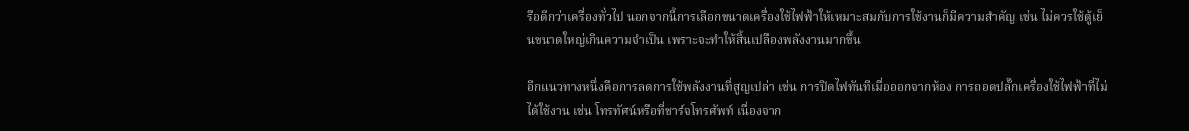รือดีกว่าเครื่องทั่วไป นอกจากนี้การเลือกขนาดเครื่องใช้ไฟฟ้าให้เหมาะสมกับการใช้งานก็มีความสำคัญ เช่น ไม่ควรใช้ตู้เย็นขนาดใหญ่เกินความจำเป็น เพราะจะทำให้สิ้นเปลืองพลังงานมากขึ้น

อีกแนวทางหนึ่งคือการลดการใช้พลังงานที่สูญเปล่า เช่น การปิดไฟทันทีเมื่อออกจากห้อง การถอดปลั๊กเครื่องใช้ไฟฟ้าที่ไม่ได้ใช้งาน เช่น โทรทัศน์หรือที่ชาร์จโทรศัพท์ เนื่องจาก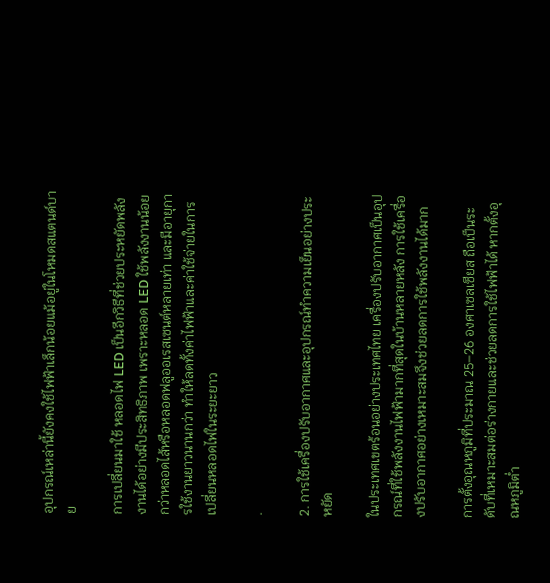อุปกรณ์เหล่านี้ยังคงใช้ไฟฟ้าเล็กน้อยแม้อยู่ในโหมดสแตนด์บาย

การเปลี่ยนมาใช้ หลอดไฟ LED เป็นอีกวิธีที่ช่วยประหยัดพลังงานได้อย่างมีประสิทธิภาพ เพราะหลอด LED ใช้พลังงานน้อยกว่าหลอดไส้หรือหลอดฟลูออเรสเซนต์หลายเท่า และมีอายุการใช้งานยาวนานกว่า ทำให้ลดทั้งค่าไฟฟ้าและค่าใช้จ่ายในการเปลี่ยนหลอดไฟในระยะยาว

.

2. การใช้เครื่องปรับอากาศและอุปกรณ์ทำความเย็นอย่างประหยัด

ในประเทศเขตร้อนอย่างประเทศไทย เครื่องปรับอากาศเป็นอุปกรณ์ที่ใช้พลังงานไฟฟ้ามากที่สุดในบ้านหลายหลัง การใช้เครื่องปรับอากาศอย่างเหมาะสมจึงช่วยลดการใช้พลังงานได้มาก

การตั้งอุณหภูมิที่ประมาณ 25–26 องศาเซลเซียส ถือเป็นระดับที่เหมาะสมต่อร่างกายและช่วยลดการใช้ไฟฟ้าได้ หากตั้งอุณหภูมิต่ำ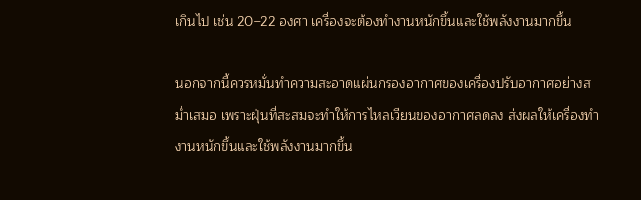เกินไป เช่น 20–22 องศา เครื่องจะต้องทำงานหนักขึ้นและใช้พลังงานมากขึ้น

นอกจากนี้ควรหมั่นทำความสะอาดแผ่นกรองอากาศของเครื่องปรับอากาศอย่างสม่ำเสมอ เพราะฝุ่นที่สะสมจะทำให้การไหลเวียนของอากาศลดลง ส่งผลให้เครื่องทำงานหนักขึ้นและใช้พลังงานมากขึ้น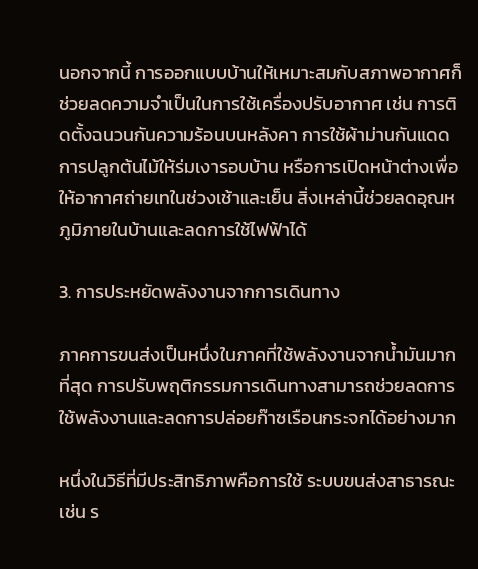นอกจากนี้ การออกแบบบ้านให้เหมาะสมกับสภาพอากาศก็ช่วยลดความจำเป็นในการใช้เครื่องปรับอากาศ เช่น การติดตั้งฉนวนกันความร้อนบนหลังคา การใช้ผ้าม่านกันแดด การปลูกต้นไม้ให้ร่มเงารอบบ้าน หรือการเปิดหน้าต่างเพื่อให้อากาศถ่ายเทในช่วงเช้าและเย็น สิ่งเหล่านี้ช่วยลดอุณหภูมิภายในบ้านและลดการใช้ไฟฟ้าได้

3. การประหยัดพลังงานจากการเดินทาง

ภาคการขนส่งเป็นหนึ่งในภาคที่ใช้พลังงานจากน้ำมันมากที่สุด การปรับพฤติกรรมการเดินทางสามารถช่วยลดการใช้พลังงานและลดการปล่อยก๊าซเรือนกระจกได้อย่างมาก

หนึ่งในวิธีที่มีประสิทธิภาพคือการใช้ ระบบขนส่งสาธารณะ เช่น ร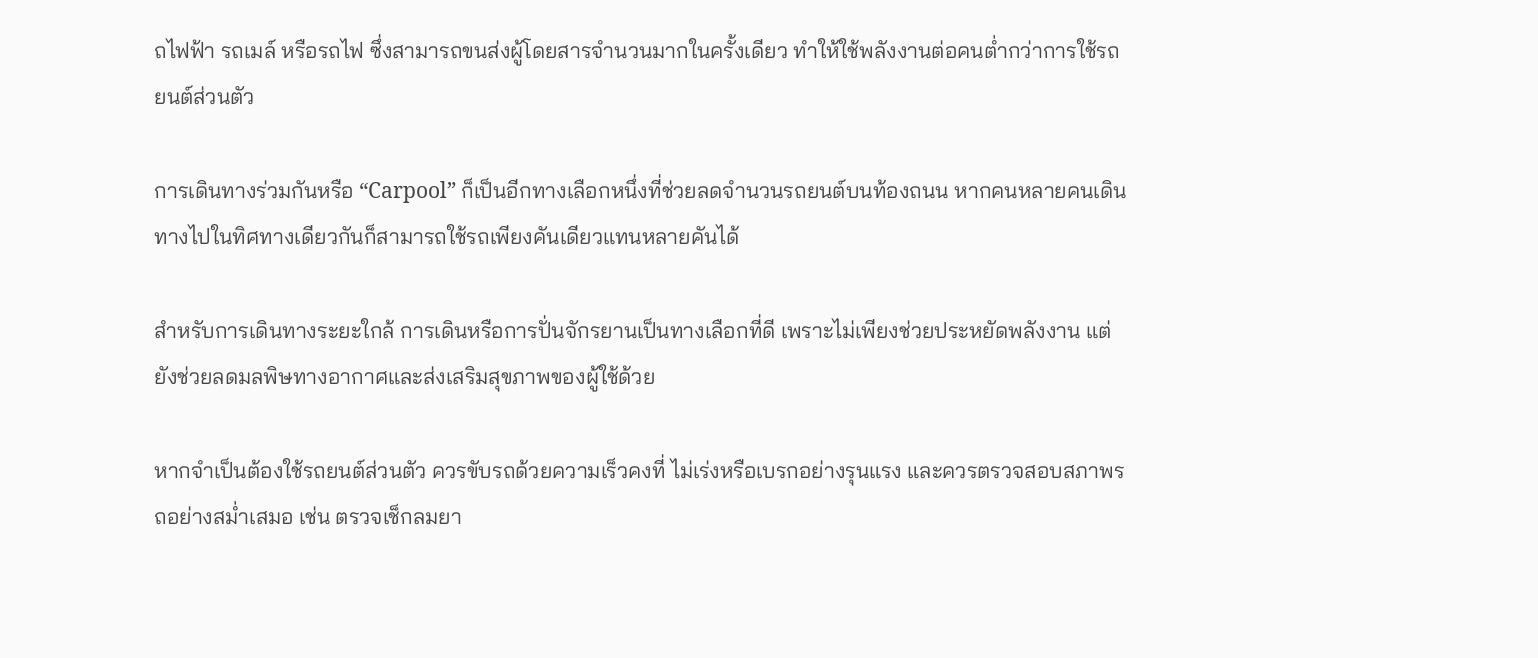ถไฟฟ้า รถเมล์ หรือรถไฟ ซึ่งสามารถขนส่งผู้โดยสารจำนวนมากในครั้งเดียว ทำให้ใช้พลังงานต่อคนต่ำกว่าการใช้รถยนต์ส่วนตัว

การเดินทางร่วมกันหรือ “Carpool” ก็เป็นอีกทางเลือกหนึ่งที่ช่วยลดจำนวนรถยนต์บนท้องถนน หากคนหลายคนเดินทางไปในทิศทางเดียวกันก็สามารถใช้รถเพียงคันเดียวแทนหลายคันได้

สำหรับการเดินทางระยะใกล้ การเดินหรือการปั่นจักรยานเป็นทางเลือกที่ดี เพราะไม่เพียงช่วยประหยัดพลังงาน แต่ยังช่วยลดมลพิษทางอากาศและส่งเสริมสุขภาพของผู้ใช้ด้วย

หากจำเป็นต้องใช้รถยนต์ส่วนตัว ควรขับรถด้วยความเร็วคงที่ ไม่เร่งหรือเบรกอย่างรุนแรง และควรตรวจสอบสภาพรถอย่างสม่ำเสมอ เช่น ตรวจเช็กลมยา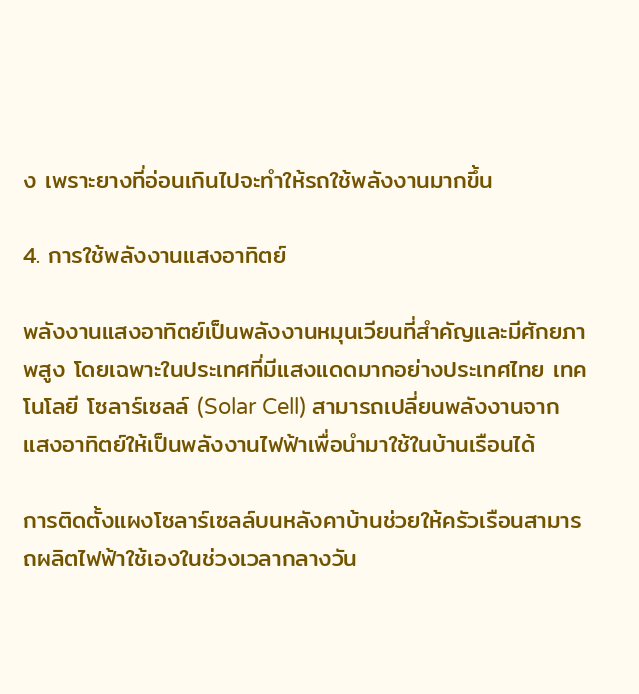ง เพราะยางที่อ่อนเกินไปจะทำให้รถใช้พลังงานมากขึ้น

4. การใช้พลังงานแสงอาทิตย์

พลังงานแสงอาทิตย์เป็นพลังงานหมุนเวียนที่สำคัญและมีศักยภาพสูง โดยเฉพาะในประเทศที่มีแสงแดดมากอย่างประเทศไทย เทคโนโลยี โซลาร์เซลล์ (Solar Cell) สามารถเปลี่ยนพลังงานจากแสงอาทิตย์ให้เป็นพลังงานไฟฟ้าเพื่อนำมาใช้ในบ้านเรือนได้

การติดตั้งแผงโซลาร์เซลล์บนหลังคาบ้านช่วยให้ครัวเรือนสามารถผลิตไฟฟ้าใช้เองในช่วงเวลากลางวัน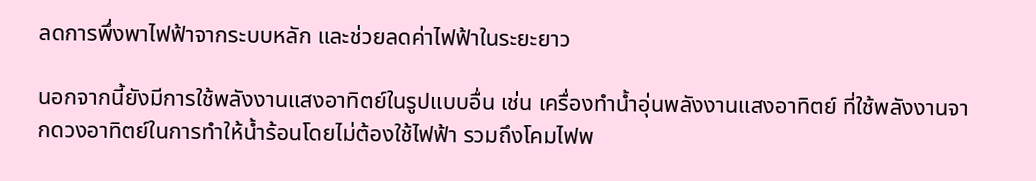ลดการพึ่งพาไฟฟ้าจากระบบหลัก และช่วยลดค่าไฟฟ้าในระยะยาว

นอกจากนี้ยังมีการใช้พลังงานแสงอาทิตย์ในรูปแบบอื่น เช่น เครื่องทำน้ำอุ่นพลังงานแสงอาทิตย์ ที่ใช้พลังงานจากดวงอาทิตย์ในการทำให้น้ำร้อนโดยไม่ต้องใช้ไฟฟ้า รวมถึงโคมไฟพ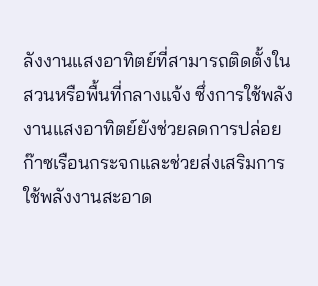ลังงานแสงอาทิตย์ที่สามารถติดตั้งในสวนหรือพื้นที่กลางแจ้ง ซึ่งการใช้พลังงานแสงอาทิตย์ยังช่วยลดการปล่อยก๊าซเรือนกระจกและช่วยส่งเสริมการใช้พลังงานสะอาด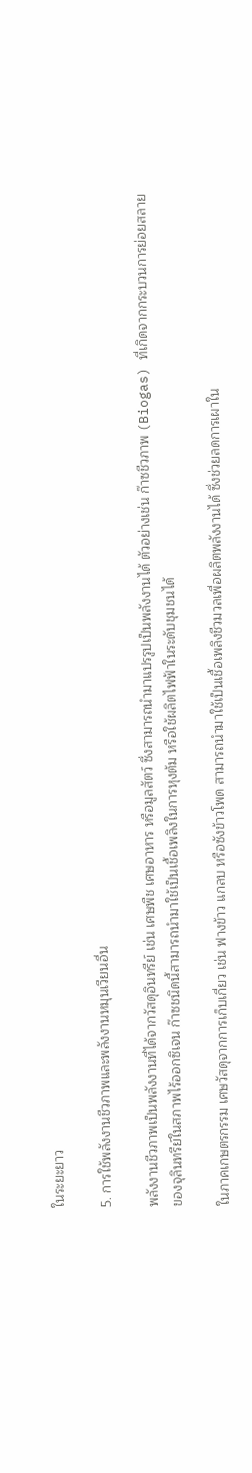ในระยะยาว

5. การใช้พลังงานชีวภาพและพลังงานหมุนเวียนอื่น

พลังงานชีวภาพเป็นพลังงานที่ได้จากวัสดุอินทรีย์ เช่น เศษพืช เศษอาหาร หรือมูลสัตว์ ซึ่งสามารถนำมาแปรรูปเป็นพลังงานได้ ตัวอย่างเช่น ก๊าซชีวภาพ (Biogas) ที่เกิดจากกระบวนการย่อยสลายของจุลินทรีย์ในสภาพไร้ออกซิเจน ก๊าซชนิดนี้สามารถนำมาใช้เป็นเชื้อเพลิงในการหุงต้ม หรือใช้ผลิตไฟฟ้าในระดับชุมชนได้

ในภาคเกษตรกรรม เศษวัสดุจากการเก็บเกี่ยว เช่น ฟางข้าว แกลบ หรือซังข้าวโพด สามารถนำมาใช้เป็นเชื้อเพลิงชีวมวลเพื่อผลิตพลังงานได้ ซึ่งช่วยลดการเผาใน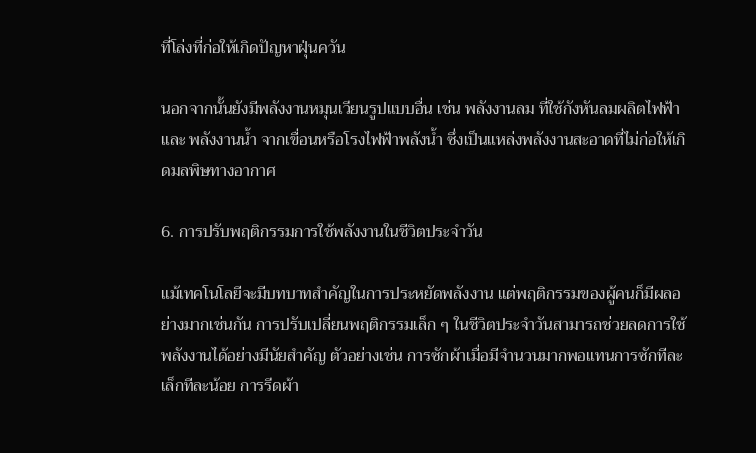ที่โล่งที่ก่อให้เกิดปัญหาฝุ่นควัน

นอกจากนั้นยังมีพลังงานหมุนเวียนรูปแบบอื่น เช่น พลังงานลม ที่ใช้กังหันลมผลิตไฟฟ้า และ พลังงานน้ำ จากเขื่อนหรือโรงไฟฟ้าพลังน้ำ ซึ่งเป็นแหล่งพลังงานสะอาดที่ไม่ก่อให้เกิดมลพิษทางอากาศ

6. การปรับพฤติกรรมการใช้พลังงานในชีวิตประจำวัน

แม้เทคโนโลยีจะมีบทบาทสำคัญในการประหยัดพลังงาน แต่พฤติกรรมของผู้คนก็มีผลอย่างมากเช่นกัน การปรับเปลี่ยนพฤติกรรมเล็ก ๆ ในชีวิตประจำวันสามารถช่วยลดการใช้พลังงานได้อย่างมีนัยสำคัญ ตัวอย่างเช่น การซักผ้าเมื่อมีจำนวนมากพอแทนการซักทีละเล็กทีละน้อย การรีดผ้า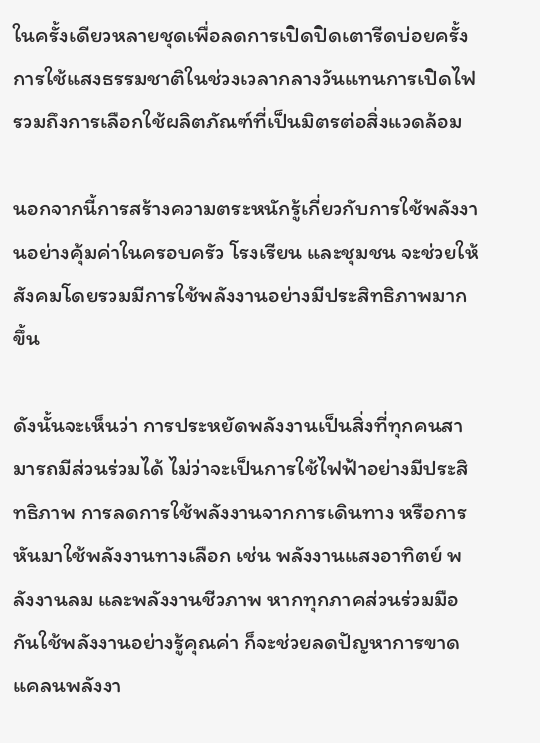ในครั้งเดียวหลายชุดเพื่อลดการเปิดปิดเตารีดบ่อยครั้ง การใช้แสงธรรมชาติในช่วงเวลากลางวันแทนการเปิดไฟ รวมถึงการเลือกใช้ผลิตภัณฑ์ที่เป็นมิตรต่อสิ่งแวดล้อม

นอกจากนี้การสร้างความตระหนักรู้เกี่ยวกับการใช้พลังงานอย่างคุ้มค่าในครอบครัว โรงเรียน และชุมชน จะช่วยให้สังคมโดยรวมมีการใช้พลังงานอย่างมีประสิทธิภาพมากขึ้น

ดังนั้นจะเห็นว่า การประหยัดพลังงานเป็นสิ่งที่ทุกคนสามารถมีส่วนร่วมได้ ไม่ว่าจะเป็นการใช้ไฟฟ้าอย่างมีประสิทธิภาพ การลดการใช้พลังงานจากการเดินทาง หรือการหันมาใช้พลังงานทางเลือก เช่น พลังงานแสงอาทิตย์ พลังงานลม และพลังงานชีวภาพ หากทุกภาคส่วนร่วมมือกันใช้พลังงานอย่างรู้คุณค่า ก็จะช่วยลดปัญหาการขาดแคลนพลังงา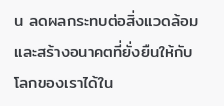น ลดผลกระทบต่อสิ่งแวดล้อม และสร้างอนาคตที่ยั่งยืนให้กับโลกของเราได้ใน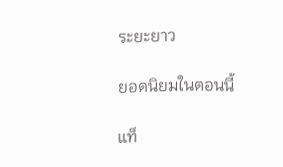ระยะยาว

ยอดนิยมในตอนนี้

แท็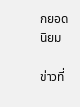กยอดนิยม

ข่าวที่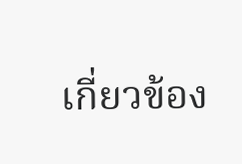เกี่ยวข้อง